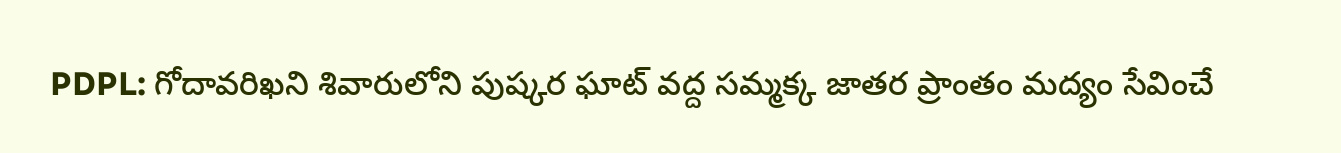PDPL: గోదావరిఖని శివారులోని పుష్కర ఘాట్ వద్ద సమ్మక్క జాతర ప్రాంతం మద్యం సేవించే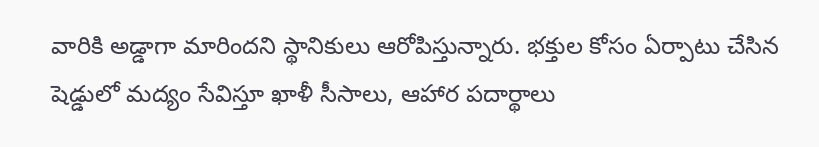వారికి అడ్డాగా మారిందని స్థానికులు ఆరోపిస్తున్నారు. భక్తుల కోసం ఏర్పాటు చేసిన షెడ్డులో మద్యం సేవిస్తూ ఖాళీ సీసాలు, ఆహార పదార్థాలు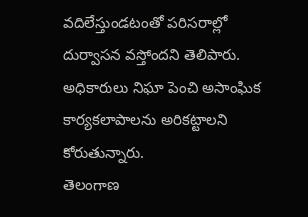వదిలేస్తుండటంతో పరిసరాల్లో దుర్వాసన వస్తోందని తెలిపారు. అధికారులు నిఘా పెంచి అసాంఘిక కార్యకలాపాలను అరికట్టాలని కోరుతున్నారు.
తెలంగాణ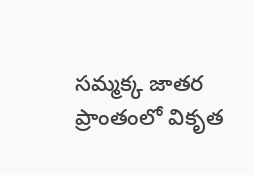సమ్మక్క జాతర ప్రాంతంలో వికృత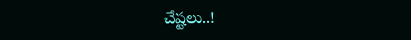చేష్టలు..!